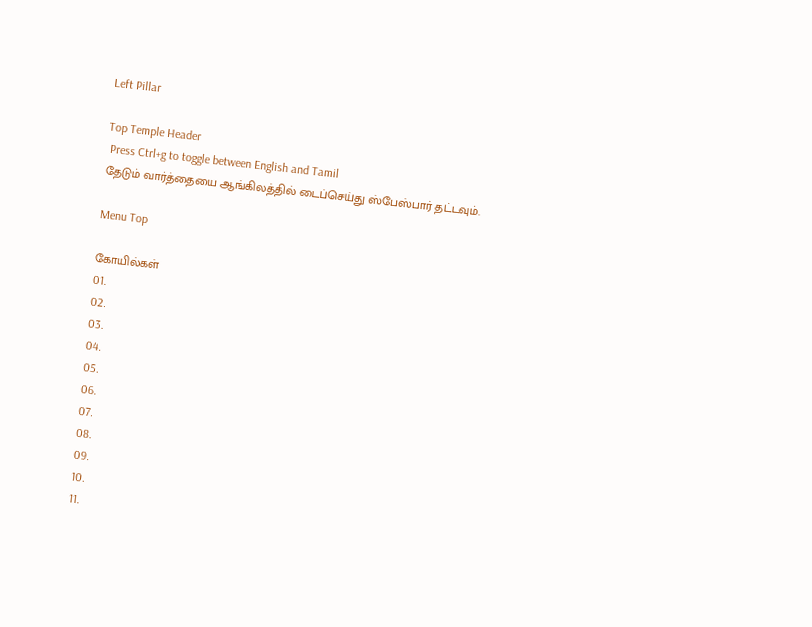Left Pillar

Top Temple Header
 Press Ctrl+g to toggle between English and Tamil
தேடும் வார்த்தையை ஆங்கிலத்தில் டைப்செய்து ஸ்பேஸ்பார் தட்டவும்.

Menu Top

கோயில்கள்
01.
02.
03.
04.
05.
06.
07.
08.
09.
10.
11.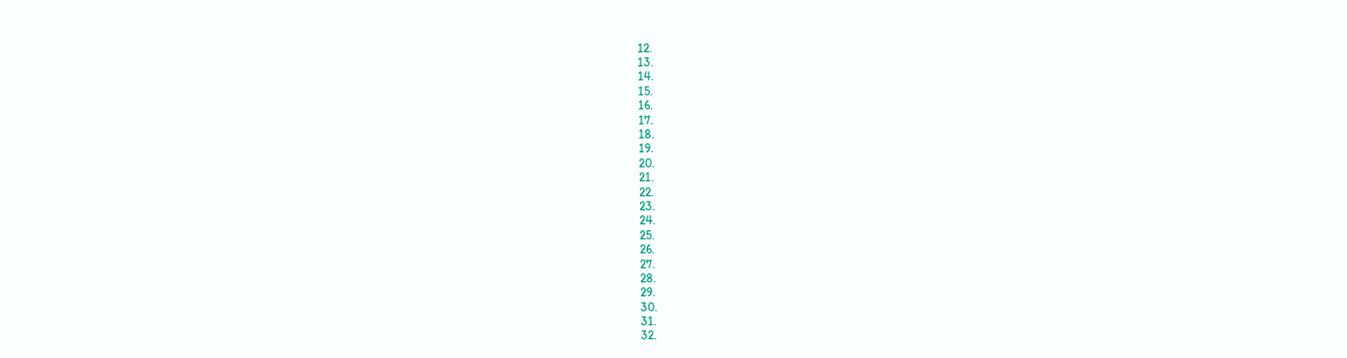12.
13.
14.
15.
16.
17.
18.
19.
20.
21.
22.
23.
24.
25.
26.
27.
28.
29.
30.
31.
32.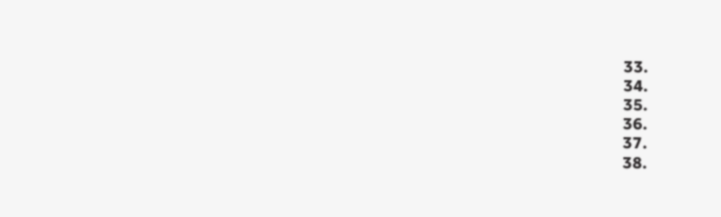33.
34.
35.
36.
37.
38.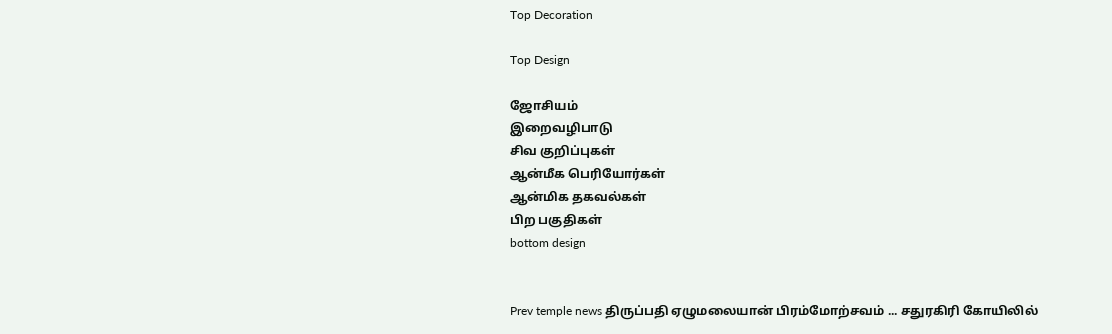Top Decoration

Top Design

ஜோசியம்
இறைவழிபாடு
சிவ குறிப்புகள்
ஆன்மீக பெரியோர்கள்
ஆன்மிக தகவல்கள்
பிற பகுதிகள்
bottom design


Prev temple news திருப்பதி ஏழுமலையான் பிரம்மோற்சவம் ... சதுரகிரி கோயிலில்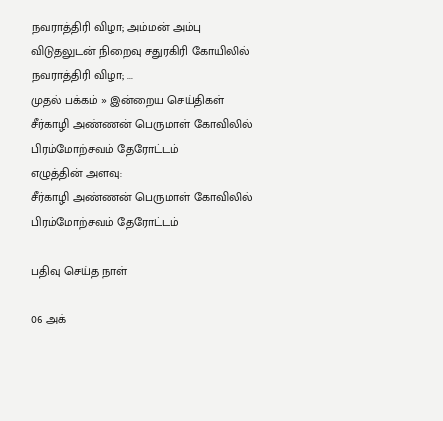நவராத்திரி விழா; அம்மன் அம்பு விடுதலுடன் நிறைவு சதுரகிரி கோயிலில் நவராத்திரி விழா; ...
முதல் பக்கம் » இன்றைய செய்திகள்
சீர்காழி அண்ணன் பெருமாள் கோவிலில் பிரம்மோற்சவம் தேரோட்டம்
எழுத்தின் அளவு:
சீர்காழி அண்ணன் பெருமாள் கோவிலில் பிரம்மோற்சவம் தேரோட்டம்

பதிவு செய்த நாள்

06 அக்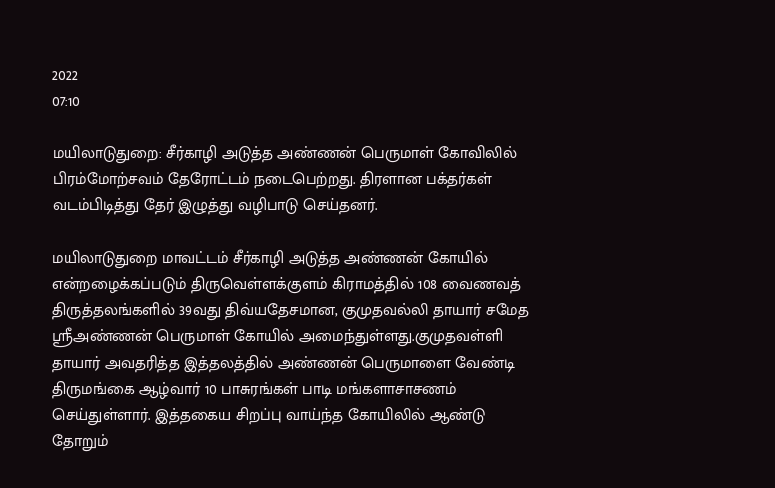2022
07:10

மயிலாடுதுறை: சீர்காழி அடுத்த அண்ணன் பெருமாள் கோவிலில் பிரம்மோற்சவம் தேரோட்டம் நடைபெற்றது. திரளான பக்தர்கள்  வடம்பிடித்து தேர் இழுத்து வழிபாடு செய்தனர்.

மயிலாடுதுறை மாவட்டம் சீர்காழி அடுத்த அண்ணன் கோயில் என்றழைக்கப்படும் திருவெள்ளக்குளம் கிராமத்தில் 108 வைணவத் திருத்தலங்களில் 39வது திவ்யதேசமான, குமுதவல்லி தாயார் சமேத ஸ்ரீஅண்ணன் பெருமாள் கோயில் அமைந்துள்ளது.குமுதவள்ளி தாயார் அவதரித்த இத்தலத்தில் அண்ணன் பெருமாளை வேண்டி திருமங்கை ஆழ்வார் 10 பாசுரங்கள் பாடி மங்களாசாசணம் செய்துள்ளார். இத்தகைய சிறப்பு வாய்ந்த கோயிலில் ஆண்டு தோறும்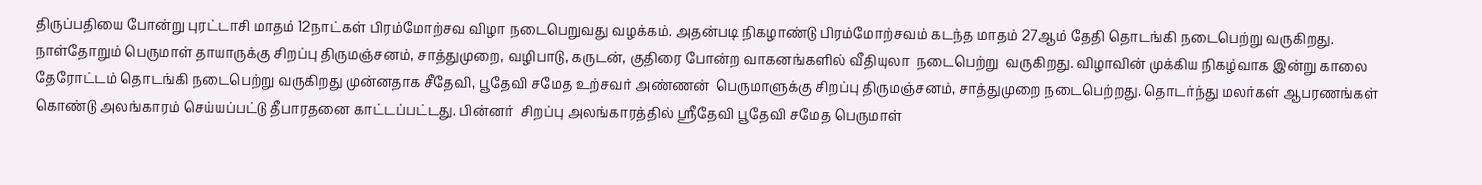திருப்பதியை போன்று புரட்டாசி மாதம் 12நாட்கள் பிரம்மோற்சவ விழா நடைபெறுவது வழக்கம். அதன்படி நிகழாண்டு பிரம்மோற்சவம் கடந்த மாதம் 27ஆம் தேதி தொடங்கி நடைபெற்று வருகிறது. நாள்தோறும் பெருமாள் தாயாருக்கு சிறப்பு திருமஞ்சனம், சாத்துமுறை, வழிபாடு, கருடன், குதிரை போன்ற வாகனங்களில் வீதியுலா  நடைபெற்று  வருகிறது. விழாவின் முக்கிய நிகழ்வாக இன்று காலை  தேரோட்டம் தொடங்கி நடைபெற்று வருகிறது முன்னதாக சீதேவி, பூதேவி சமேத உற்சவர் அண்ணன்  பெருமாளுக்கு சிறப்பு திருமஞ்சனம், சாத்துமுறை நடைபெற்றது. தொடர்ந்து மலர்கள் ஆபரணங்கள் கொண்டு அலங்காரம் செய்யப்பட்டு தீபாரதனை காட்டப்பட்டது. பின்னர்  சிறப்பு அலங்காரத்தில் ஸ்ரீதேவி பூதேவி சமேத பெருமாள்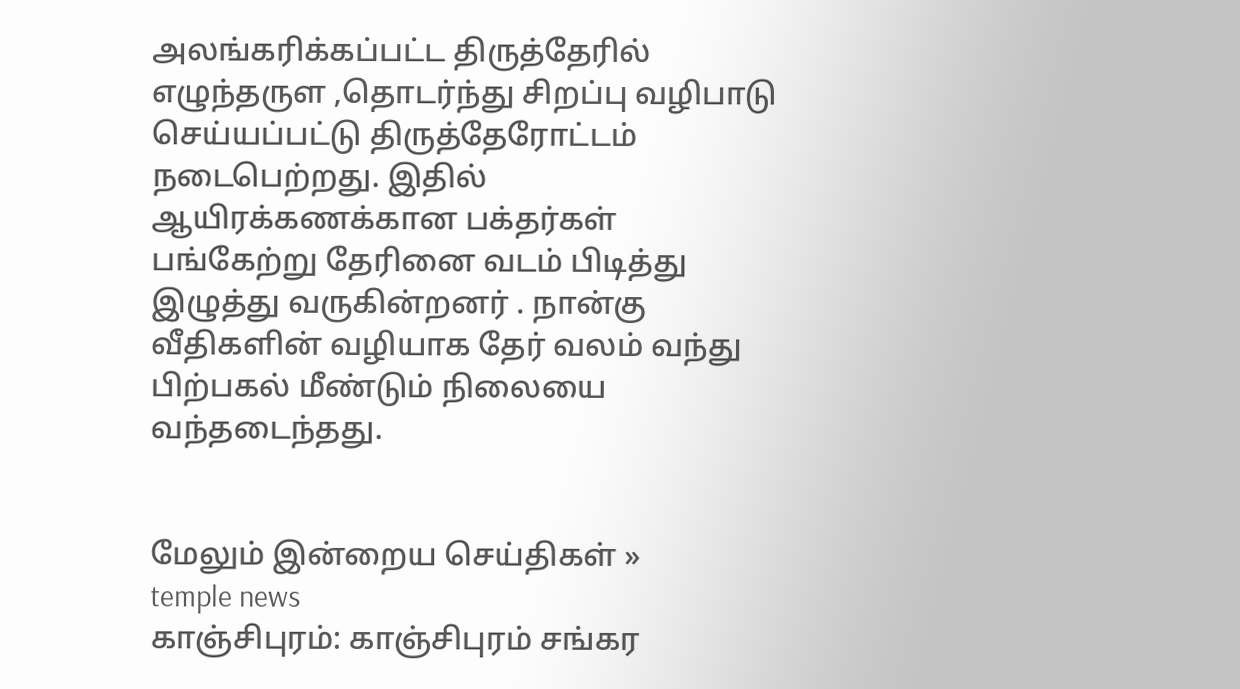அலங்கரிக்கப்பட்ட திருத்தேரில் எழுந்தருள ,தொடர்ந்து சிறப்பு வழிபாடு செய்யப்பட்டு திருத்தேரோட்டம் நடைபெற்றது. இதில் ஆயிரக்கணக்கான பக்தர்கள் பங்கேற்று தேரினை வடம் பிடித்து இழுத்து வருகின்றனர் . நான்கு  வீதிகளின் வழியாக தேர் வலம் வந்து பிற்பகல் மீண்டும் நிலையை வந்தடைந்தது.


மேலும் இன்றைய செய்திகள் »
temple news
காஞ்சிபுரம்: காஞ்சிபுரம் சங்கர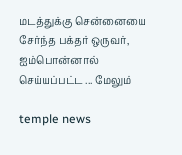மடத்துக்கு சென்னையை சேர்ந்த பக்தர் ஒருவர், ஐம்பொன்னால் செய்யப்பட்ட ... மேலும்

temple news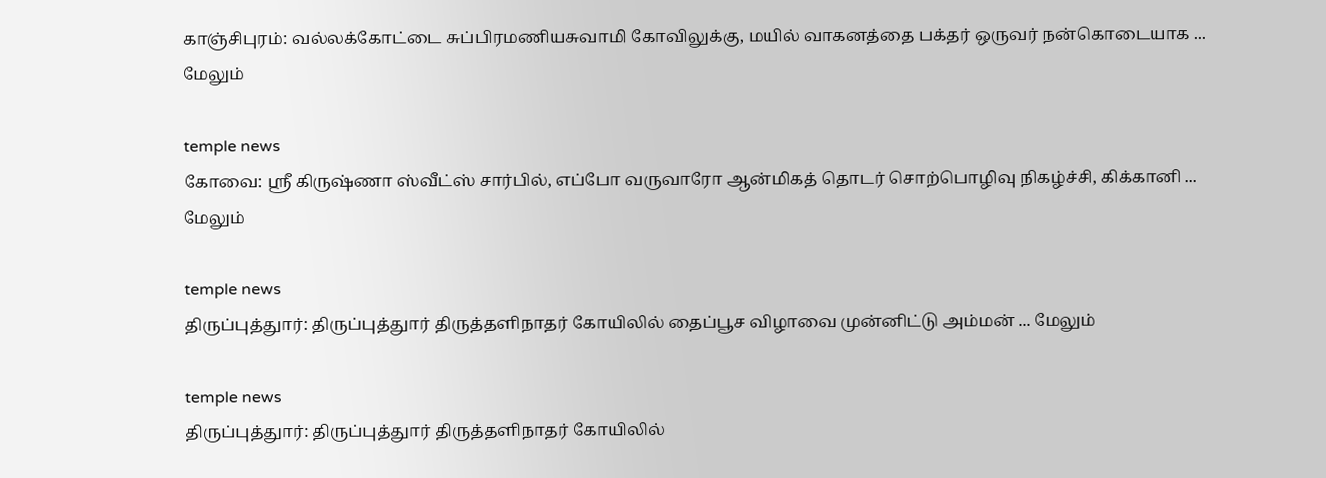காஞ்சிபுரம்: வல்லக்கோட்டை சுப்பிரமணியசுவாமி கோவிலுக்கு, மயில் வாகனத்தை பக்தர் ஒருவர் நன்கொடையாக ... மேலும்

temple news
கோவை: ஸ்ரீ கிருஷ்ணா ஸ்வீட்ஸ் சார்பில், எப்போ வருவாரோ ஆன்மிகத் தொடர் சொற்பொழிவு நிகழ்ச்சி, கிக்கானி ... மேலும்

temple news
திருப்புத்துார்: திருப்புத்துார் திருத்தளிநாதர் கோயிலில் தைப்பூச விழாவை முன்னிட்டு அம்மன் ... மேலும்

temple news
திருப்புத்துார்: திருப்புத்துார் திருத்தளிநாதர் கோயிலில்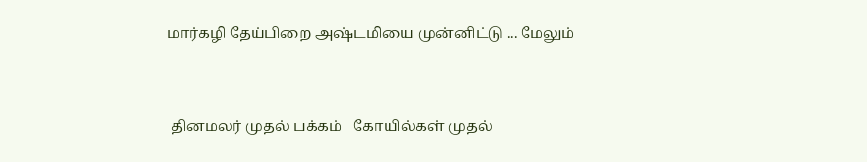மார்கழி தேய்பிறை அஷ்டமியை முன்னிட்டு ... மேலும்


 தினமலர் முதல் பக்கம்   கோயில்கள் முதல்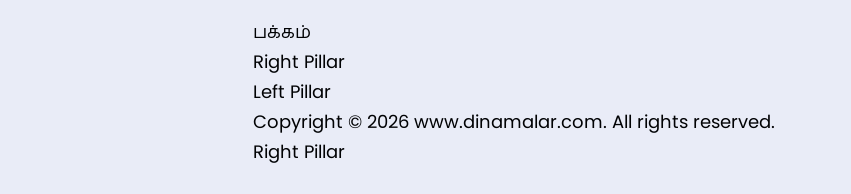பக்கம்
Right Pillar
Left Pillar
Copyright © 2026 www.dinamalar.com. All rights reserved.
Right Pillar